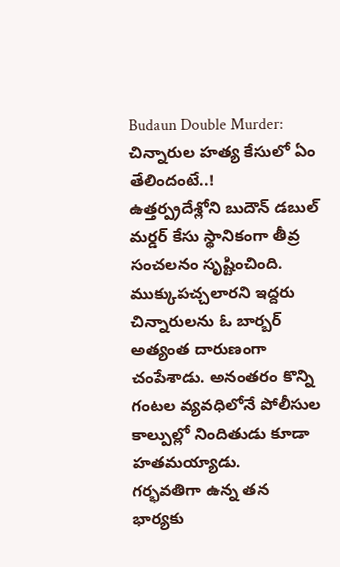Budaun Double Murder: చిన్నారుల హత్య కేసులో ఏం తేలిందంటే..!
ఉత్తర్ప్రదేశ్లోని బుదౌన్ డబుల్ మర్డర్ కేసు స్థానికంగా తీవ్ర సంచలనం సృష్టించింది. ముక్కుపచ్చలారని ఇద్దరు చిన్నారులను ఓ బార్బర్ అత్యంత దారుణంగా చంపేశాడు. అనంతరం కొన్ని గంటల వ్యవధిలోనే పోలీసుల కాల్పుల్లో నిందితుడు కూడా హతమయ్యాడు.
గర్భవతిగా ఉన్న తన భార్యకు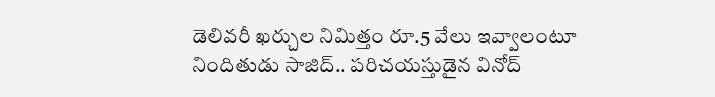డెలివరీ ఖర్చుల నిమిత్తం రూ.5 వేలు ఇవ్వాలంటూ నిందితుడు సాజిద్.. పరిచయస్తుడైన వినోద్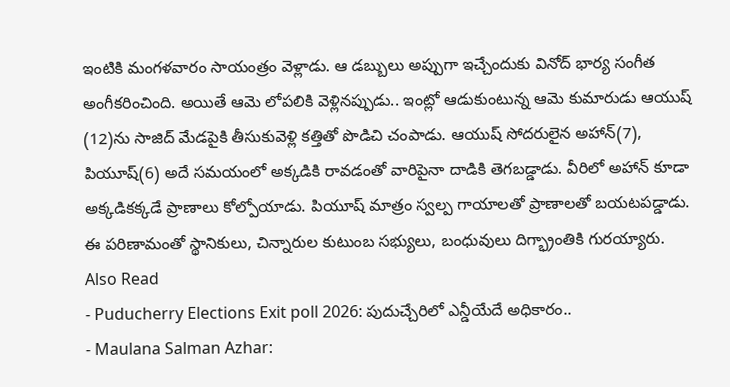ఇంటికి మంగళవారం సాయంత్రం వెళ్లాడు. ఆ డబ్బులు అప్పుగా ఇచ్చేందుకు వినోద్ భార్య సంగీత అంగీకరించింది. అయితే ఆమె లోపలికి వెళ్లినప్పుడు.. ఇంట్లో ఆడుకుంటున్న ఆమె కుమారుడు ఆయుష్ (12)ను సాజిద్ మేడపైకి తీసుకువెళ్లి కత్తితో పొడిచి చంపాడు. ఆయుష్ సోదరులైన అహాన్(7), పియూష్(6) అదే సమయంలో అక్కడికి రావడంతో వారిపైనా దాడికి తెగబడ్డాడు. వీరిలో అహాన్ కూడా అక్కడికక్కడే ప్రాణాలు కోల్పోయాడు. పియూష్ మాత్రం స్వల్ప గాయాలతో ప్రాణాలతో బయటపడ్డాడు. ఈ పరిణామంతో స్థానికులు, చిన్నారుల కుటుంబ సభ్యులు, బంధువులు దిగ్భ్రాంతికి గురయ్యారు.
Also Read
- Puducherry Elections Exit poll 2026: పుదుచ్చేరిలో ఎన్డీయేదే అధికారం..
- Maulana Salman Azhar: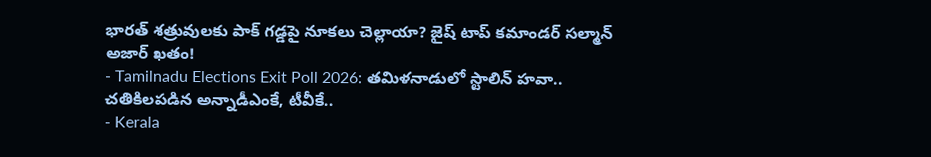భారత్ శత్రువులకు పాక్ గడ్డపై నూకలు చెల్లాయా? జైష్ టాప్ కమాండర్ సల్మాన్ అజార్ ఖతం!
- Tamilnadu Elections Exit Poll 2026: తమిళనాడులో స్టాలిన్ హవా.. చతికిలపడిన అన్నాడీఎంకే, టీవీకే..
- Kerala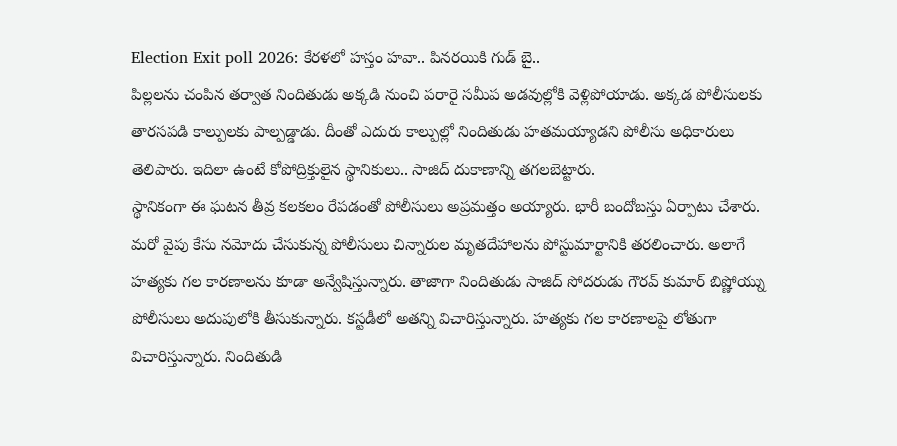Election Exit poll 2026: కేరళలో హస్తం హవా.. పినరయికి గుడ్ బై..
పిల్లలను చంపిన తర్వాత నిందితుడు అక్కడి నుంచి పరారై సమీప అడవుల్లోకి వెళ్లిపోయాడు. అక్కడ పోలీసులకు తారసపడి కాల్పులకు పాల్పడ్డాడు. దీంతో ఎదురు కాల్పుల్లో నిందితుడు హతమయ్యాడని పోలీసు అధికారులు తెలిపారు. ఇదిలా ఉంటే కోపోద్రిక్తులైన స్థానికులు.. సాజిద్ దుకాణాన్ని తగలబెట్టారు.
స్థానికంగా ఈ ఘటన తీవ్ర కలకలం రేపడంతో పోలీసులు అప్రమత్తం అయ్యారు. భారీ బందోబస్తు ఏర్పాటు చేశారు. మరో వైపు కేసు నమోదు చేసుకున్న పోలీసులు చిన్నారుల మృతదేహాలను పోస్టుమార్టానికి తరలించారు. అలాగే హత్యకు గల కారణాలను కూడా అన్వేషిస్తున్నారు. తాజాగా నిందితుడు సాజిద్ సోదరుడు గౌరవ్ కుమార్ బిష్ణోయ్ను పోలీసులు అదుపులోకి తీసుకున్నారు. కస్టడీలో అతన్ని విచారిస్తున్నారు. హత్యకు గల కారణాలపై లోతుగా విచారిస్తున్నారు. నిందితుడి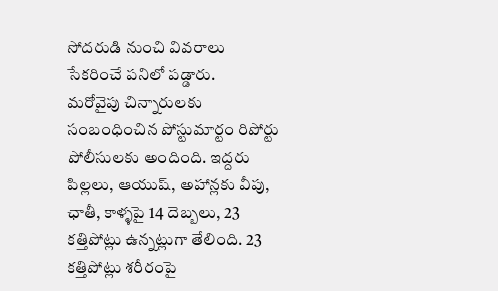సోదరుడి నుంచి వివరాలు సేకరించే పనిలో పడ్డారు.
మరోవైపు చిన్నారులకు సంబంధించిన పోస్టుమార్టం రిపోర్టు పోలీసులకు అందింది. ఇద్దరు పిల్లలు, ఆయుష్, అహాన్లకు వీపు, ఛాతీ, కాళ్ళపై 14 దెబ్బలు, 23 కత్తిపోట్లు ఉన్నట్లుగా తేలింది. 23 కత్తిపోట్లు శరీరంపై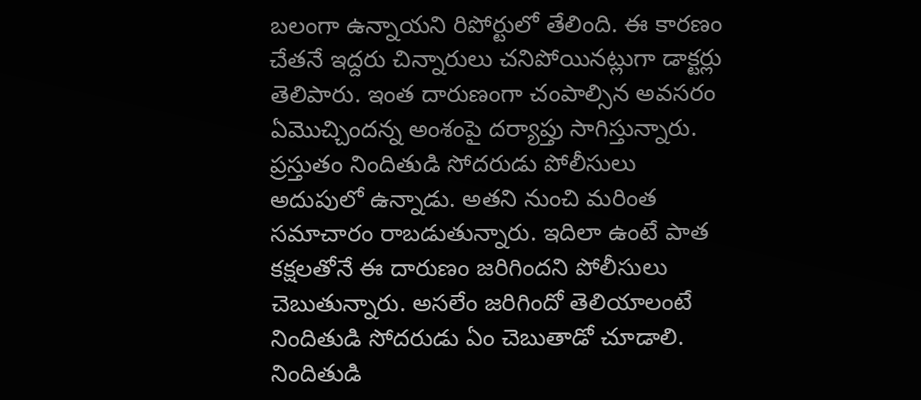బలంగా ఉన్నాయని రిపోర్టులో తేలింది. ఈ కారణం చేతనే ఇద్దరు చిన్నారులు చనిపోయినట్లుగా డాక్టర్లు తెలిపారు. ఇంత దారుణంగా చంపాల్సిన అవసరం ఏమొచ్చిందన్న అంశంపై దర్యాప్తు సాగిస్తున్నారు. ప్రస్తుతం నిందితుడి సోదరుడు పోలీసులు అదుపులో ఉన్నాడు. అతని నుంచి మరింత సమాచారం రాబడుతున్నారు. ఇదిలా ఉంటే పాత కక్షలతోనే ఈ దారుణం జరిగిందని పోలీసులు చెబుతున్నారు. అసలేం జరిగిందో తెలియాలంటే నిందితుడి సోదరుడు ఏం చెబుతాడో చూడాలి. నిందితుడి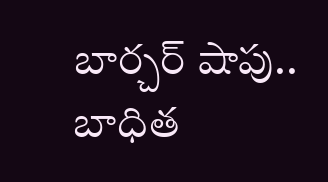బార్చర్ షాపు.. బాధిత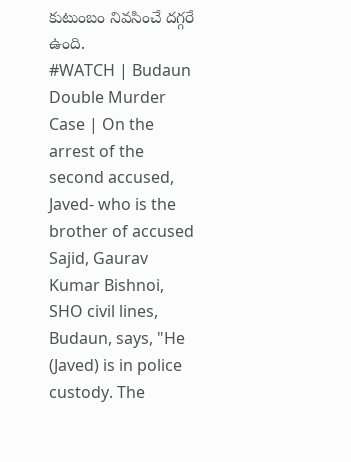కుటుంబం నివసించే దగ్గరే ఉంది.
#WATCH | Budaun Double Murder Case | On the arrest of the second accused, Javed- who is the brother of accused Sajid, Gaurav Kumar Bishnoi, SHO civil lines, Budaun, says, "He (Javed) is in police custody. The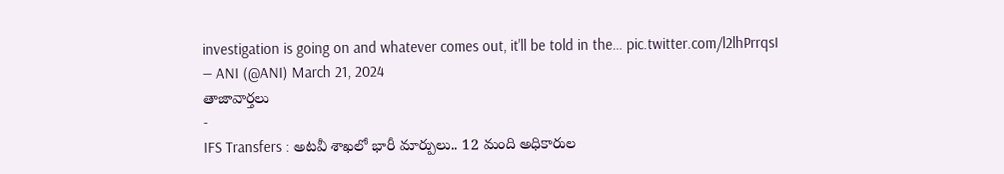investigation is going on and whatever comes out, it'll be told in the… pic.twitter.com/l2lhPrrqsI
— ANI (@ANI) March 21, 2024
తాజావార్తలు
-
IFS Transfers : అటవీ శాఖలో భారీ మార్పులు.. 12 మంది అధికారుల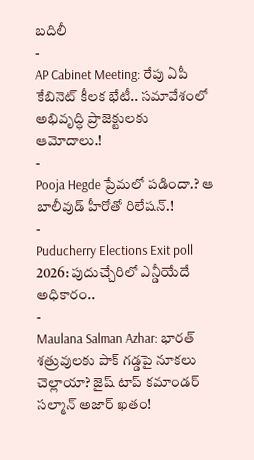బదిలీ
-
AP Cabinet Meeting: రేపు ఏపీ కేబినెట్ కీలక భేటీ.. సమావేశంలో అభివృద్ధి ప్రాజెక్టులకు ఆమోదాలు.!
-
Pooja Hegde ప్రేమలో పడిందా.? ఆ బాలీవుడ్ హీరోతో రిలేషన్.!
-
Puducherry Elections Exit poll 2026: పుదుచ్చేరిలో ఎన్డీయేదే అధికారం..
-
Maulana Salman Azhar: భారత్ శత్రువులకు పాక్ గడ్డపై నూకలు చెల్లాయా? జైష్ టాప్ కమాండర్ సల్మాన్ అజార్ ఖతం!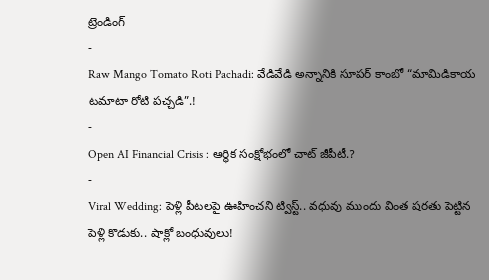ట్రెండింగ్
-
Raw Mango Tomato Roti Pachadi: వేడివేడి అన్నానికి సూపర్ కాంబో “మామిడికాయ టమాటా రోటి పచ్చడి”.!
-
Open AI Financial Crisis : ఆర్థిక సంక్షోభంలో చాట్ జీపీటీ.?
-
Viral Wedding: పెళ్లి పీటలపై ఊహించని ట్విస్ట్.. వధువు ముందు వింత షరతు పెట్టిన పెళ్లి కొడుకు.. షాక్లో బంధువులు!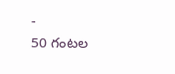-
50 గంటల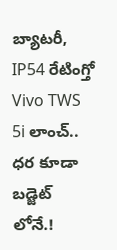బ్యాటరీ, IP54 రేటింగ్తో Vivo TWS 5i లాంచ్.. ధర కూడా బడ్జెట్ లోనే.!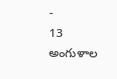-
13 అంగుళాల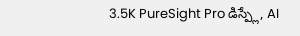3.5K PureSight Pro డిస్ప్లే, AI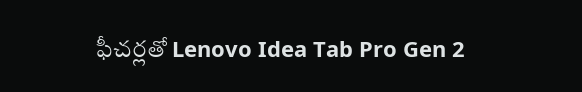ఫీచర్లతో Lenovo Idea Tab Pro Gen 2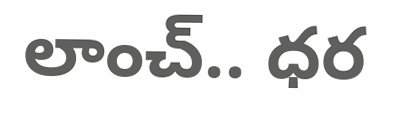లాంచ్.. ధర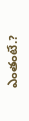ఎంతంటే.?